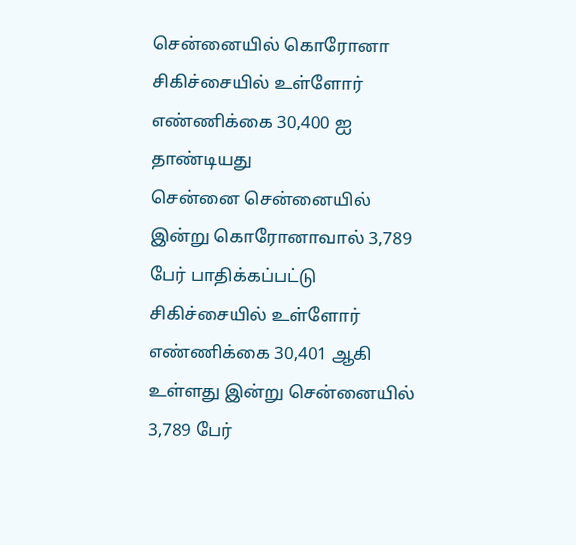சென்னையில் கொரோனா சிகிச்சையில் உள்ளோர் எண்ணிக்கை 30,400 ஐ தாண்டியது
சென்னை சென்னையில் இன்று கொரோனாவால் 3,789 பேர் பாதிக்கப்பட்டு சிகிச்சையில் உள்ளோர் எண்ணிக்கை 30,401 ஆகி உள்ளது இன்று சென்னையில் 3,789 பேர்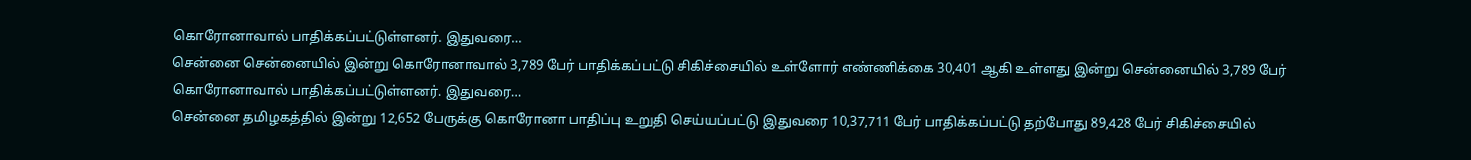கொரோனாவால் பாதிக்கப்பட்டுள்ளனர். இதுவரை…
சென்னை சென்னையில் இன்று கொரோனாவால் 3,789 பேர் பாதிக்கப்பட்டு சிகிச்சையில் உள்ளோர் எண்ணிக்கை 30,401 ஆகி உள்ளது இன்று சென்னையில் 3,789 பேர் கொரோனாவால் பாதிக்கப்பட்டுள்ளனர். இதுவரை…
சென்னை தமிழகத்தில் இன்று 12,652 பேருக்கு கொரோனா பாதிப்பு உறுதி செய்யப்பட்டு இதுவரை 10,37,711 பேர் பாதிக்கப்பட்டு தற்போது 89,428 பேர் சிகிச்சையில்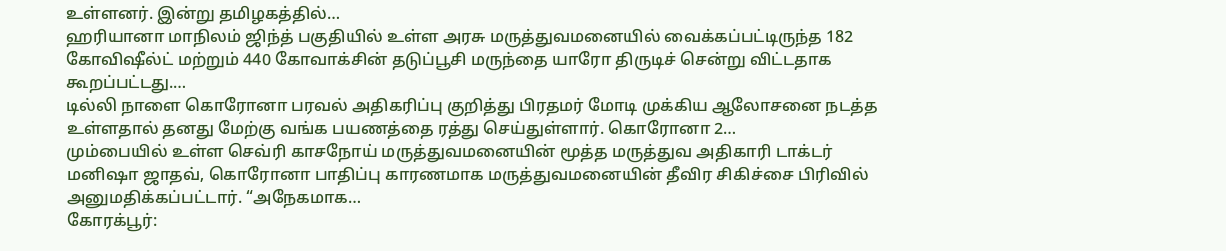உள்ளனர். இன்று தமிழகத்தில்…
ஹரியானா மாநிலம் ஜிந்த் பகுதியில் உள்ள அரசு மருத்துவமனையில் வைக்கப்பட்டிருந்த 182 கோவிஷீல்ட் மற்றும் 440 கோவாக்சின் தடுப்பூசி மருந்தை யாரோ திருடிச் சென்று விட்டதாக கூறப்பட்டது.…
டில்லி நாளை கொரோனா பரவல் அதிகரிப்பு குறித்து பிரதமர் மோடி முக்கிய ஆலோசனை நடத்த உள்ளதால் தனது மேற்கு வங்க பயணத்தை ரத்து செய்துள்ளார். கொரோனா 2…
மும்பையில் உள்ள செவ்ரி காசநோய் மருத்துவமனையின் மூத்த மருத்துவ அதிகாரி டாக்டர் மனிஷா ஜாதவ், கொரோனா பாதிப்பு காரணமாக மருத்துவமனையின் தீவிர சிகிச்சை பிரிவில் அனுமதிக்கப்பட்டார். “அநேகமாக…
கோரக்பூர்: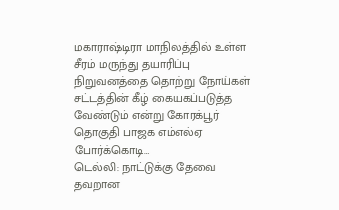மகாராஷ்டிரா மாநிலத்தில் உள்ள சீரம் மருந்து தயாரிப்பு நிறுவனத்தை தொற்று நோய்கள் சட்டத்தின் கீழ் கையகப்படுத்த வேண்டும் என்று கோரக்பூர் தொகுதி பாஜக எம்எல்ஏ போர்க்கொடி…
டெல்லி: நாட்டுக்கு தேவை தவறான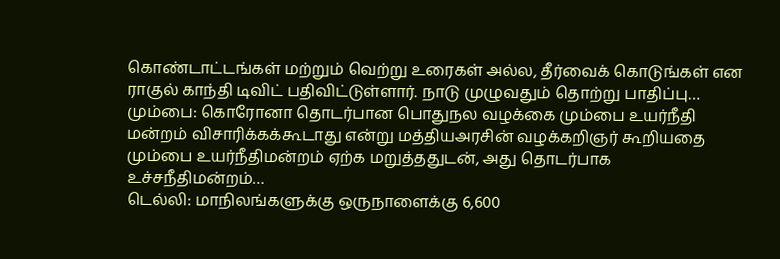கொண்டாட்டங்கள் மற்றும் வெற்று உரைகள் அல்ல, தீர்வைக் கொடுங்கள் என ராகுல் காந்தி டிவிட் பதிவிட்டுள்ளார். நாடு முழுவதும் தொற்று பாதிப்பு…
மும்பை: கொரோனா தொடர்பான பொதுநல வழக்கை மும்பை உயர்நீதி மன்றம் விசாரிக்கக்கூடாது என்று மத்தியஅரசின் வழக்கறிஞர் கூறியதை மும்பை உயர்நீதிமன்றம் ஏற்க மறுத்ததுடன், அது தொடர்பாக உச்சநீதிமன்றம்…
டெல்லி: மாநிலங்களுக்கு ஒருநாளைக்கு 6,600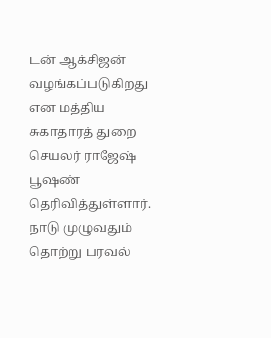டன் ஆக்சிஜன் வழங்கப்படுகிறது என மத்திய சுகாதாரத் துறை செயலர் ராஜேஷ் பூஷண் தெரிவித்துள்ளார். நாடு முழுவதும் தொற்று பரவல்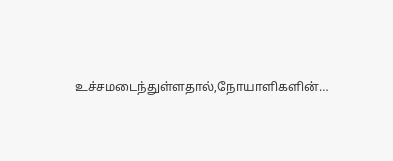உச்சமடைந்துள்ளதால்,நோயாளிகளின்…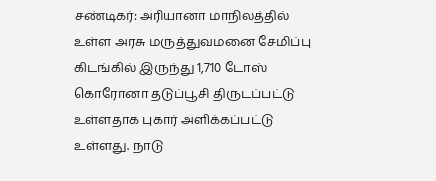சண்டிகர்: அரியானா மாநிலத்தில் உள்ள அரசு மருத்துவமனை சேமிப்பு கிடங்கில் இருந்து 1,710 டோஸ் கொரோனா தடுப்பூசி திருடப்பட்டு உள்ளதாக புகார் அளிக்கப்பட்டு உள்ளது. நாடு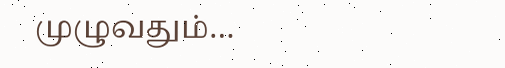முழுவதும்…